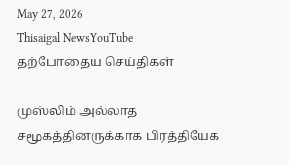May 27, 2026
Thisaigal NewsYouTube
தற்போதைய செய்திகள்

முஸ்லிம் அல்லாத சமூகத்தினருக்காக பிரத்தியேக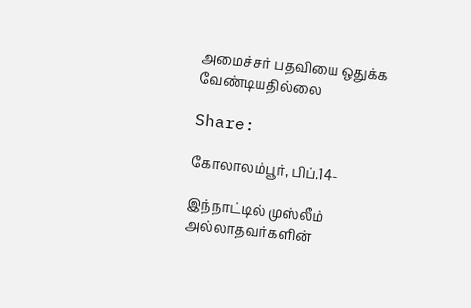அமைச்சர் பதவியை ஒதுக்க வேண்டியதில்லை

Share:

கோலாலம்பூர், பிப்.14-

இந்நாட்டில் முஸ்லீம் அல்லாதவர்களின்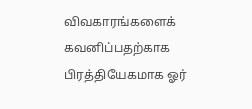விவகாரங்களைக் கவனிப்பதற்காக பிரத்தியேகமாக ஓர்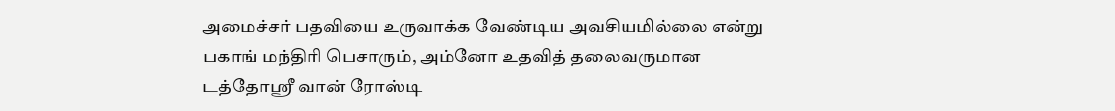அமைச்சர் பதவியை உருவாக்க வேண்டிய அவசியமில்லை என்று பகாங் மந்திரி பெசாரும், அம்னோ உதவித் தலைவருமான டத்தோஶ்ரீ வான் ரோஸ்டி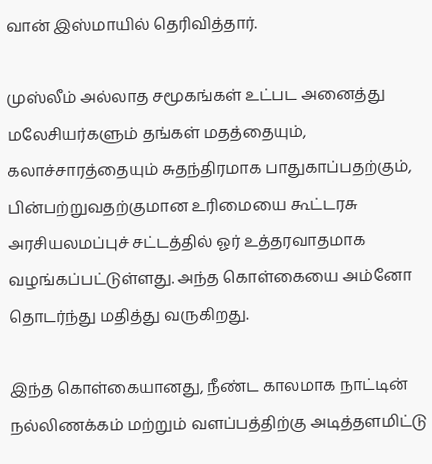வான் இஸ்மாயில் தெரிவித்தார்.

முஸ்லீம் அல்லாத சமூகங்கள் உட்பட அனைத்து மலேசியர்களும் தங்கள் மதத்தையும், கலாச்சாரத்தையும் சுதந்திரமாக பாதுகாப்பதற்கும், பின்பற்றுவதற்குமான உரிமையை கூட்டரசு அரசியலமப்புச் சட்டத்தில் ஓர் உத்தரவாதமாக வழங்கப்பட்டுள்ளது. அந்த கொள்கையை அம்னோ தொடர்ந்து மதித்து வருகிறது.

இந்த கொள்கையானது, நீண்ட காலமாக நாட்டின் நல்லிணக்கம் மற்றும் வளப்பத்திற்கு அடித்தளமிட்டு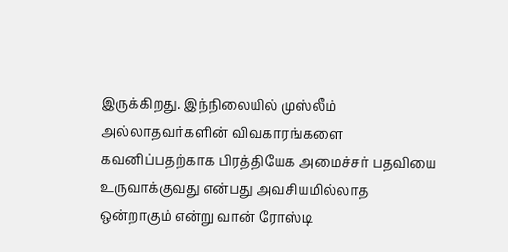இருக்கிறது. இந்நிலையில் முஸ்லீம் அல்லாதவர்களின் விவகாரங்களை கவனிப்பதற்காக பிரத்தியேக அமைச்சர் பதவியை உருவாக்குவது என்பது அவசியமில்லாத ஒன்றாகும் என்று வான் ரோஸ்டி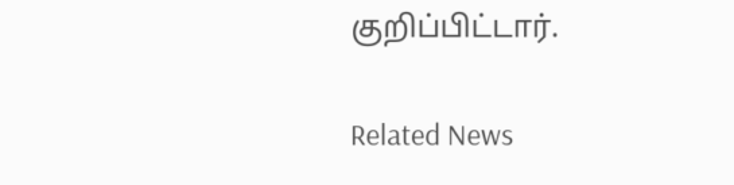குறிப்பிட்டார்.

Related News